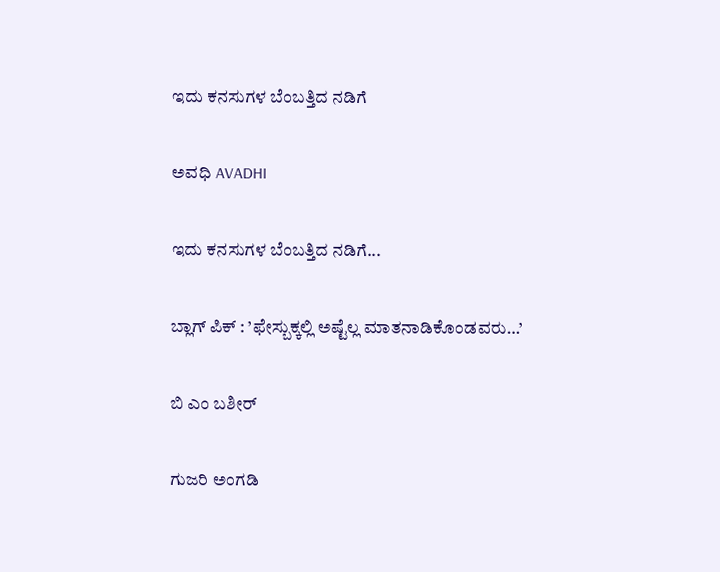ಇದು ಕನಸುಗಳ ಬೆಂಬತ್ತಿದ ನಡಿಗೆ‍

ಅವಧಿ AVADHI

ಇದು ಕನಸುಗಳ ಬೆಂಬತ್ತಿದ ನಡಿಗೆ...

ಬ್ಲಾಗ್ ಪಿಕ್ : ’ಫೇಸ್ಬುಕ್ಕಲ್ಲಿ ಅಷ್ಟೆಲ್ಲ ಮಾತನಾಡಿಕೊಂಡವರು…’

ಬಿ ಎಂ ಬಶೀರ್

ಗುಜರಿ ಅಂಗಡಿ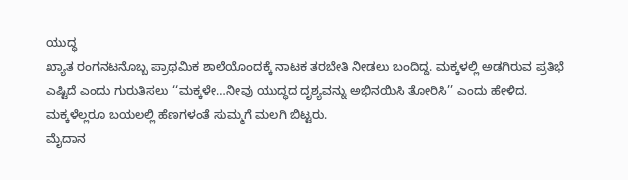ಯುದ್ಧ
ಖ್ಯಾತ ರಂಗನಟನೊಬ್ಬ ಪ್ರಾಥಮಿಕ ಶಾಲೆಯೊಂದಕ್ಕೆ ನಾಟಕ ತರಬೇತಿ ನೀಡಲು ಬಂದಿದ್ದ. ಮಕ್ಕಳಲ್ಲಿ ಅಡಗಿರುವ ಪ್ರತಿಭೆ ಎಷ್ಟಿದೆ ಎಂದು ಗುರುತಿಸಲು ‘‘ಮಕ್ಕಳೇ…ನೀವು ಯುದ್ಧದ ದೃಶ್ಯವನ್ನು ಅಭಿನಯಿಸಿ ತೋರಿಸಿ’’ ಎಂದು ಹೇಳಿದ.
ಮಕ್ಕಳೆಲ್ಲರೂ ಬಯಲಲ್ಲಿ ಹೆಣಗಳಂತೆ ಸುಮ್ಮಗೆ ಮಲಗಿ ಬಿಟ್ಟರು.
ಮೈದಾನ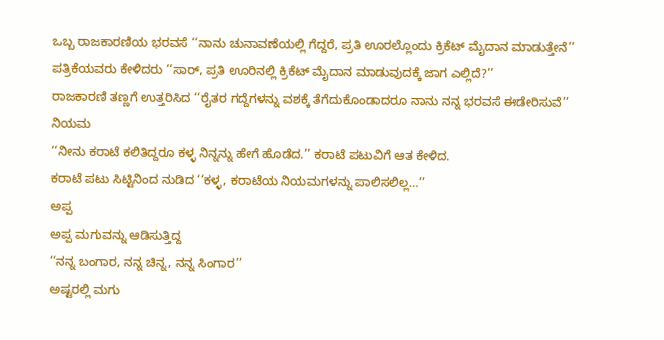ಒಬ್ಬ ರಾಜಕಾರಣಿಯ ಭರವಸೆ ‘‘ನಾನು ಚುನಾವಣೆಯಲ್ಲಿ ಗೆದ್ದರೆ, ಪ್ರತಿ ಊರಲ್ಲೊಂದು ಕ್ರಿಕೆಟ್ ಮೈದಾನ ಮಾಡುತ್ತೇನೆ’’
ಪತ್ರಿಕೆಯವರು ಕೇಳಿದರು ‘‘ಸಾರ್, ಪ್ರತಿ ಊರಿನಲ್ಲಿ ಕ್ರಿಕೆಟ್ ಮೈದಾನ ಮಾಡುವುದಕ್ಕೆ ಜಾಗ ಎಲ್ಲಿದೆ?’’
ರಾಜಕಾರಣಿ ತಣ್ಣಗೆ ಉತ್ತರಿಸಿದ ‘‘ರೈತರ ಗದ್ದೆಗಳನ್ನು ವಶಕ್ಕೆ ತೆಗೆದುಕೊಂಡಾದರೂ ನಾನು ನನ್ನ ಭರವಸೆ ಈಡೇರಿಸುವೆ’’
ನಿಯಮ
‘‘ನೀನು ಕರಾಟೆ ಕಲಿತಿದ್ದರೂ ಕಳ್ಳ ನಿನ್ನನ್ನು ಹೇಗೆ ಹೊಡೆದ.’’ ಕರಾಟೆ ಪಟುವಿಗೆ ಆತ ಕೇಳಿದ.
ಕರಾಟೆ ಪಟು ಸಿಟ್ಟಿನಿಂದ ನುಡಿದ ‘‘ಕಳ್ಳ, ಕರಾಟೆಯ ನಿಯಮಗಳನ್ನು ಪಾಲಿಸಲಿಲ್ಲ…’’
ಅಪ್ಪ
ಅಪ್ಪ ಮಗುವನ್ನು ಆಡಿಸುತ್ತಿದ್ದ
‘‘ನನ್ನ ಬಂಗಾರ, ನನ್ನ ಚಿನ್ನ, ನನ್ನ ಸಿಂಗಾರ’’
ಅಷ್ಟರಲ್ಲಿ ಮಗು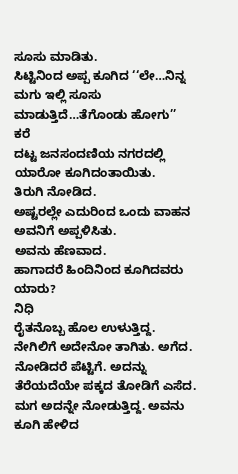ಸೂಸು ಮಾಡಿತು.
ಸಿಟ್ಟಿನಿಂದ ಅಪ್ಪ ಕೂಗಿದ ‘‘ಲೇ…ನಿನ್ನ ಮಗು ಇಲ್ಲಿ ಸೂಸು ಮಾಡುತ್ತಿದೆ…ತೆಗೊಂಡು ಹೋಗು’’
ಕರೆ
ದಟ್ಟ ಜನಸಂದಣಿಯ ನಗರದಲ್ಲಿ ಯಾರೋ ಕೂಗಿದಂತಾಯಿತು.
ತಿರುಗಿ ನೋಡಿದ.
ಅಷ್ಟರಲ್ಲೇ ಎದುರಿಂದ ಒಂದು ವಾಹನ ಅವನಿಗೆ ಅಪ್ಪಳಿಸಿತು.
ಅವನು ಹೆಣವಾದ.
ಹಾಗಾದರೆ ಹಿಂದಿನಿಂದ ಕೂಗಿದವರು ಯಾರು?
ನಿಧಿ
ರೈತನೊಬ್ಬ ಹೊಲ ಉಳುತ್ತಿದ್ದ.
ನೇಗಿಲಿಗೆ ಅದೇನೋ ತಾಗಿತು. ಅಗೆದ. ನೋಡಿದರೆ ಪೆಟ್ಟಿಗೆ. ಅದನ್ನು ತೆರೆಯದೆಯೇ ಪಕ್ಕದ ತೋಡಿಗೆ ಎಸೆದ.
ಮಗ ಅದನ್ನೇ ನೋಡುತ್ತಿದ್ದ. ಅವನು ಕೂಗಿ ಹೇಳಿದ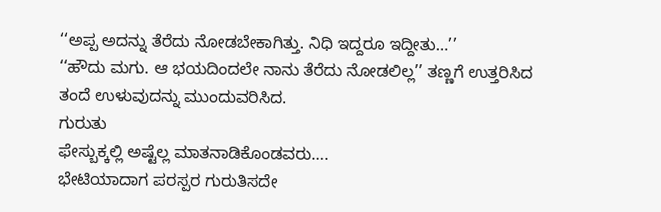‘‘ಅಪ್ಪ ಅದನ್ನು ತೆರೆದು ನೋಡಬೇಕಾಗಿತ್ತು. ನಿಧಿ ಇದ್ದರೂ ಇದ್ದೀತು…’’
‘‘ಹೌದು ಮಗು. ಆ ಭಯದಿಂದಲೇ ನಾನು ತೆರೆದು ನೋಡಲಿಲ್ಲ’’ ತಣ್ಣಗೆ ಉತ್ತರಿಸಿದ ತಂದೆ ಉಳುವುದನ್ನು ಮುಂದುವರಿಸಿದ.
ಗುರುತು
ಫೇಸ್ಬುಕ್ಕಲ್ಲಿ ಅಷ್ಟೆಲ್ಲ ಮಾತನಾಡಿಕೊಂಡವರು….
ಭೇಟಿಯಾದಾಗ ಪರಸ್ಪರ ಗುರುತಿಸದೇ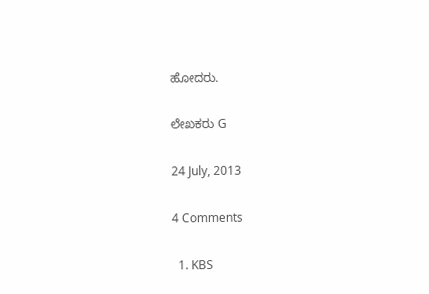ಹೋದರು.

ಲೇಖಕರು G

24 July, 2013

4 Comments

  1. KBS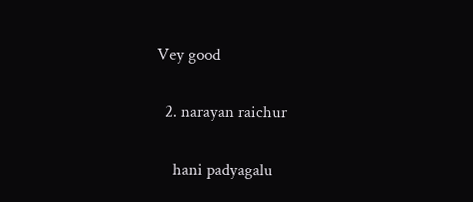Vey good

  2. narayan raichur

    hani padyagalu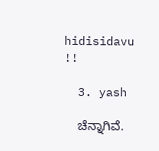hidisidavu !!

  3. yash

    ಚೆನ್ನಾಗಿವೆ.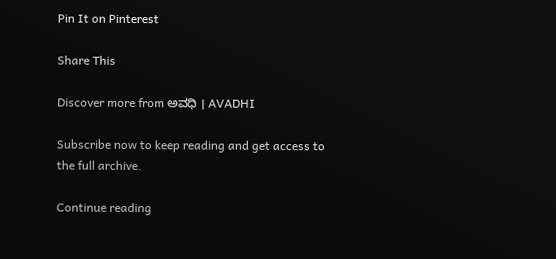Pin It on Pinterest

Share This

Discover more from ಅವಧಿ । AVADHI

Subscribe now to keep reading and get access to the full archive.

Continue reading